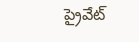ప్రైవేట్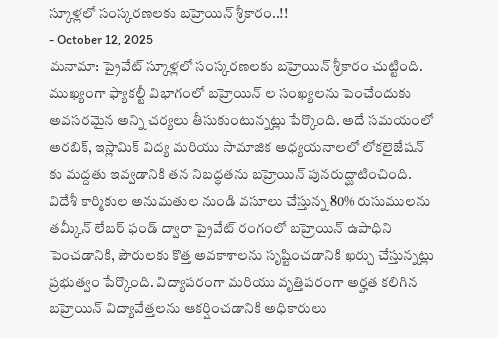స్కూళ్లలో సంస్కరణలకు బహ్రెయిన్ శ్రీకారం..!!
- October 12, 2025
మనామా: ప్రైవేట్ స్కూళ్లలో సంస్కరణలకు బహ్రెయిన్ శ్రీకారం చుట్టింది. ముఖ్యంగా ఫ్యాకల్టీ విభాగంలో బహ్రెయిన్ ల సంఖ్యలను పెంచేందుకు అవసరమైన అన్ని చర్యలు తీసుకుంటున్నట్లు పేర్కొంది. అదే సమయంలో అరబిక్, ఇస్లామిక్ విద్య మరియు సామాజిక అధ్యయనాలలో లోకలైజేషన్ కు మద్దతు ఇవ్వడానికి తన నిబద్ధతను బహ్రెయిన్ పునరుద్ఘాటించింది.
విదేశీ కార్మికుల అనుమతుల నుండి వసూలు చేస్తున్న 80% రుసుములను తమ్కీన్ లేబర్ ఫండ్ ద్వారా ప్రైవేట్ రంగంలో బహ్రెయిన్ ఉపాధిని పెంచడానికి, పౌరులకు కొత్త అవకాశాలను సృష్టించడానికి ఖర్చు చేస్తున్నట్లు ప్రభుత్వం పేర్కొంది. విద్యాపరంగా మరియు వృత్తిపరంగా అర్హత కలిగిన బహ్రెయిన్ విద్యావేత్తలను ఆకర్షించడానికి అధికారులు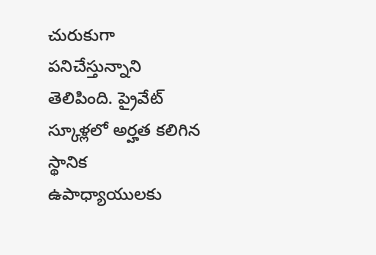చురుకుగా పనిచేస్తున్నాని తెలిపింది. ప్రైవేట్ స్కూళ్లలో అర్హత కలిగిన స్థానిక ఉపాధ్యాయులకు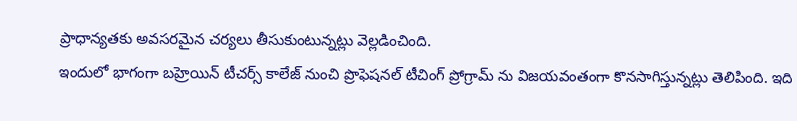ప్రాధాన్యతకు అవసరమైన చర్యలు తీసుకుంటున్నట్లు వెల్లడించింది.
ఇందులో భాగంగా బహ్రెయిన్ టీచర్స్ కాలేజ్ నుంచి ప్రొఫెషనల్ టీచింగ్ ప్రోగ్రామ్ ను విజయవంతంగా కొనసాగిస్తున్నట్లు తెలిపింది. ఇది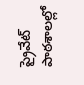ప్రైవేట్ పాఠశాలల్లో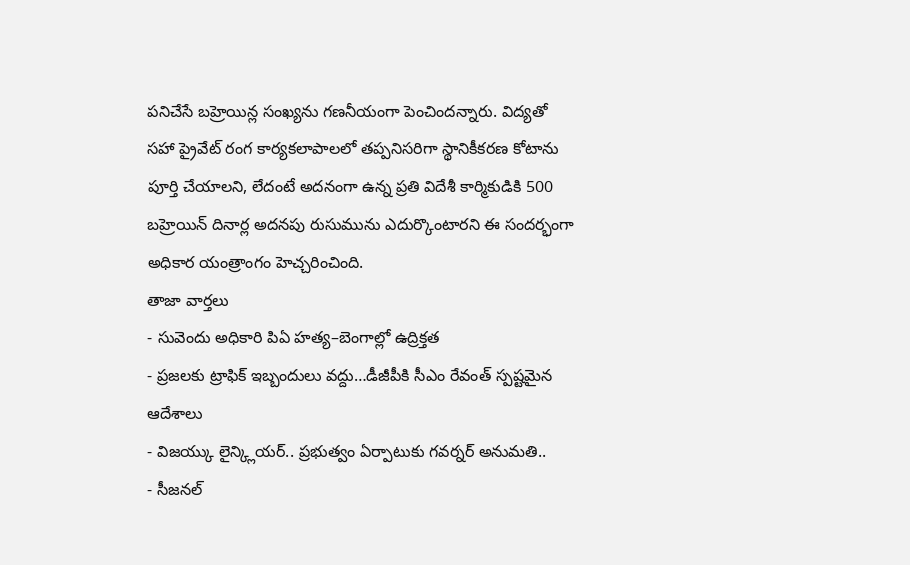పనిచేసే బహ్రెయిన్ల సంఖ్యను గణనీయంగా పెంచిందన్నారు. విద్యతో సహా ప్రైవేట్ రంగ కార్యకలాపాలలో తప్పనిసరిగా స్థానికీకరణ కోటాను పూర్తి చేయాలని, లేదంటే అదనంగా ఉన్న ప్రతి విదేశీ కార్మికుడికి 500 బహ్రెయిన్ దినార్ల అదనపు రుసుమును ఎదుర్కొంటారని ఈ సందర్భంగా అధికార యంత్రాంగం హెచ్చరించింది.
తాజా వార్తలు
- సువెందు అధికారి పిఏ హత్య–బెంగాల్లో ఉద్రిక్తత
- ప్రజలకు ట్రాఫిక్ ఇబ్బందులు వద్దు…డీజీపీకి సీఎం రేవంత్ స్పష్టమైన ఆదేశాలు
- విజయ్కు లైన్క్లియర్.. ప్రభుత్వం ఏర్పాటుకు గవర్నర్ అనుమతి..
- సీజనల్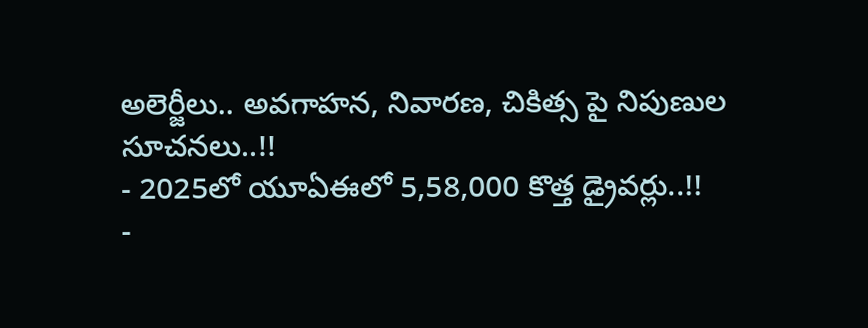అలెర్జీలు.. అవగాహన, నివారణ, చికిత్స పై నిపుణుల సూచనలు..!!
- 2025లో యూఏఈలో 5,58,000 కొత్త డ్రైవర్లు..!!
-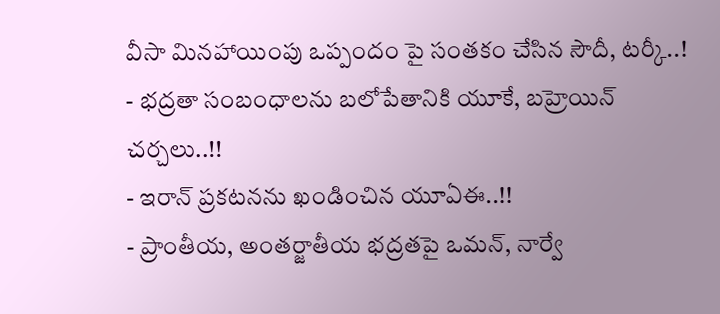వీసా మినహాయింపు ఒప్పందం పై సంతకం చేసిన సౌదీ, టర్కీ..!
- భద్రతా సంబంధాలను బలోపేతానికి యూకే, బహ్రెయిన్ చర్చలు..!!
- ఇరాన్ ప్రకటనను ఖండించిన యూఏఈ..!!
- ప్రాంతీయ, అంతర్జాతీయ భద్రతపై ఒమన్, నార్వే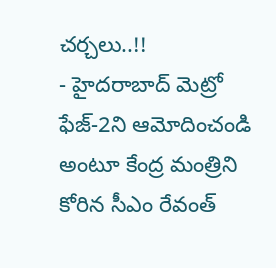చర్చలు..!!
- హైదరాబాద్ మెట్రో ఫేజ్-2ని ఆమోదించండి అంటూ కేంద్ర మంత్రిని కోరిన సీఎం రేవంత్